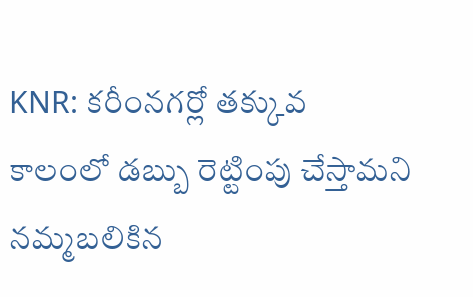KNR: కరీంనగర్లో తక్కువ కాలంలో డబ్బు రెట్టింపు చేస్తామని నమ్మబలికిన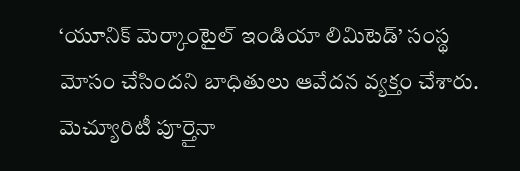‘యూనిక్ మెర్కాంటైల్ ఇండియా లిమిటెడ్’ సంస్థ మోసం చేసిందని బాధితులు ఆవేదన వ్యక్తం చేశారు. మెచ్యూరిటీ పూర్తైనా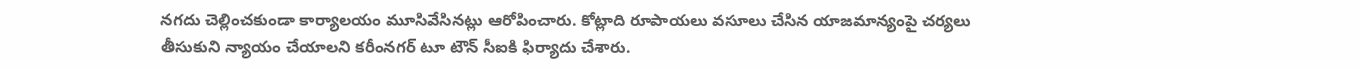నగదు చెల్లించకుండా కార్యాలయం మూసివేసినట్లు ఆరోపించారు. కోట్లాది రూపాయలు వసూలు చేసిన యాజమాన్యంపై చర్యలు తీసుకుని న్యాయం చేయాలని కరీంనగర్ టూ టౌన్ సీఐకి ఫిర్యాదు చేశారు.